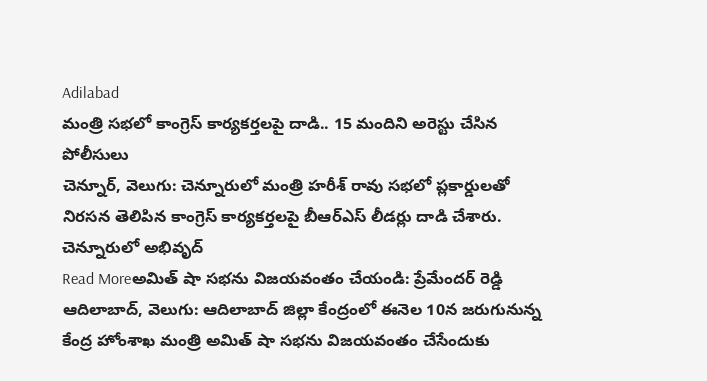Adilabad
మంత్రి సభలో కాంగ్రెస్ కార్యకర్తలపై దాడి.. 15 మందిని అరెస్టు చేసిన పోలీసులు
చెన్నూర్, వెలుగు: చెన్నూరులో మంత్రి హరీశ్ రావు సభలో ప్లకార్డులతో నిరసన తెలిపిన కాంగ్రెస్ కార్యకర్తలపై బీఆర్ఎస్ లీడర్లు దాడి చేశారు. చెన్నూరులో అభివృద్
Read Moreఅమిత్ షా సభను విజయవంతం చేయండి: ప్రేమేందర్ రెడ్డి
ఆదిలాబాద్, వెలుగు: ఆదిలాబాద్ జిల్లా కేంద్రంలో ఈనెల 10న జరుగునున్న కేంద్ర హోంశాఖ మంత్రి అమిత్ షా సభను విజయవంతం చేసేందుకు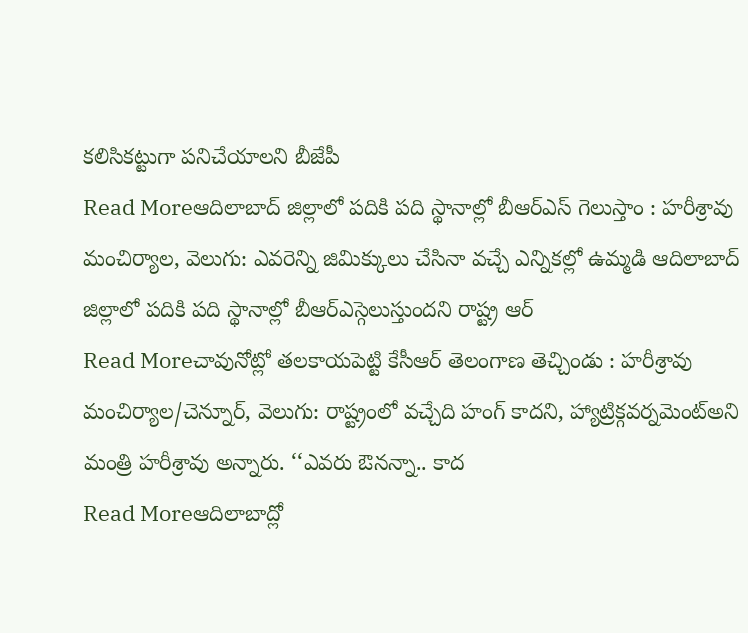కలిసికట్టుగా పనిచేయాలని బీజేపీ
Read Moreఆదిలాబాద్ జిల్లాలో పదికి పది స్థానాల్లో బీఆర్ఎస్ గెలుస్తాం : హరీశ్రావు
మంచిర్యాల, వెలుగు: ఎవరెన్ని జిమిక్కులు చేసినా వచ్చే ఎన్నికల్లో ఉమ్మడి ఆదిలాబాద్ జిల్లాలో పదికి పది స్థానాల్లో బీఆర్ఎస్గెలుస్తుందని రాష్ట్ర ఆర్
Read Moreచావునోట్లో తలకాయపెట్టి కేసీఆర్ తెలంగాణ తెచ్చిండు : హరీశ్రావు
మంచిర్యాల/చెన్నూర్, వెలుగు: రాష్ట్రంలో వచ్చేది హంగ్ కాదని, హ్యాట్రిక్గవర్నమెంట్అని మంత్రి హరీశ్రావు అన్నారు. ‘‘ఎవరు ఔనన్నా.. కాద
Read Moreఆదిలాబాద్లో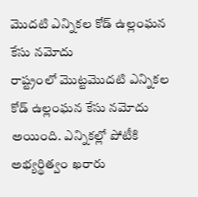మొదటి ఎన్నికల కోడ్ ఉల్లంఘన కేసు నమోదు
రాష్ట్రంలో మొట్టమొదటి ఎన్నికల కోడ్ ఉల్లంఘన కేసు నమోదు అయింది. ఎన్నికల్లో పోటీకి అభ్యర్థిత్వం ఖరారు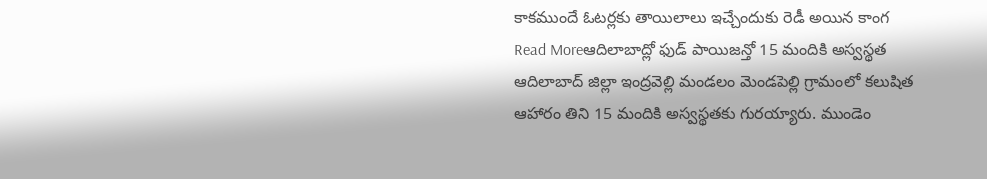కాకముందే ఓటర్లకు తాయిలాలు ఇచ్చేందుకు రెడీ అయిన కాంగ
Read Moreఆదిలాబాద్లో ఫుడ్ పాయిజన్తో 15 మందికి అస్వస్థత
ఆదిలాబాద్ జిల్లా ఇంద్రవెల్లి మండలం మెండపెల్లి గ్రామంలో కలుషిత ఆహారం తిని 15 మందికి అస్వస్థతకు గురయ్యారు. ముండెం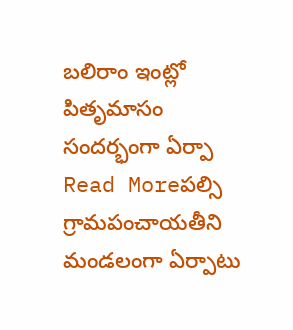బలిరాం ఇంట్లో పితృమాసం సందర్భంగా ఏర్పా
Read Moreపల్సి గ్రామపంచాయతీని మండలంగా ఏర్పాటు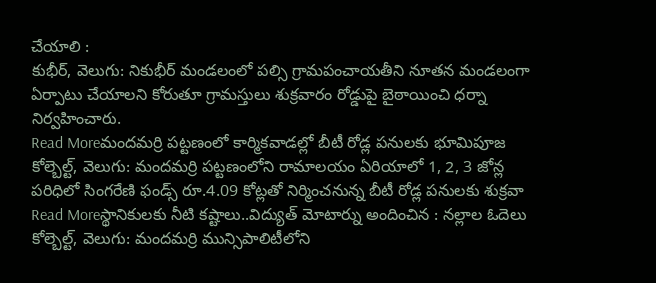చేయాలి :
కుభీర్, వెలుగు: నికుభీర్ మండలంలో పల్సి గ్రామపంచాయతీని నూతన మండలంగా ఏర్పాటు చేయాలని కోరుతూ గ్రామస్తులు శుక్రవారం రోడ్డుపై బైఠాయించి ధర్నా నిర్వహించారు.
Read Moreమందమర్రి పట్టణంలో కార్మికవాడల్లో బీటీ రోడ్ల పనులకు భూమిపూజ
కోల్బెల్ట్, వెలుగు: మందమర్రి పట్టణంలోని రామాలయం ఏరియాలో 1, 2, 3 జోన్ల పరిధిలో సింగరేణి ఫండ్స్ రూ.4.09 కోట్లతో నిర్మించనున్న బీటీ రోడ్ల పనులకు శుక్రవా
Read Moreస్థానికులకు నీటి కష్టాలు..విద్యుత్ మోటార్ను అందించిన : నల్లాల ఓదెలు
కోల్బెల్ట్, వెలుగు: మందమర్రి మున్సిపాలిటీలోని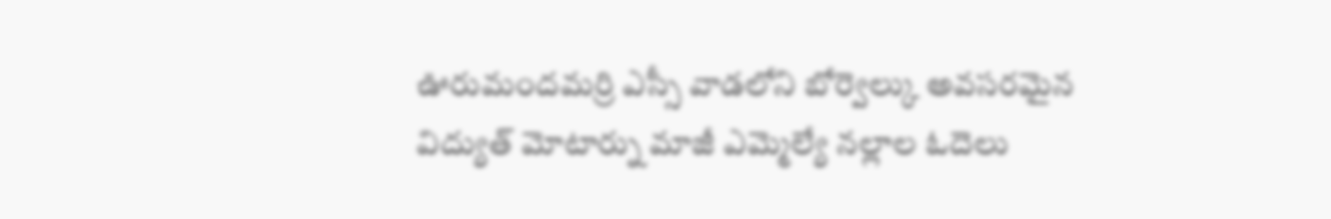ఊరుమందమర్రి ఎస్సీ వాడలోని బోర్వెల్కు అవసరమైన విద్యుత్ మోటార్ను మాజీ ఎమ్మెల్యే నల్లాల ఓదెలు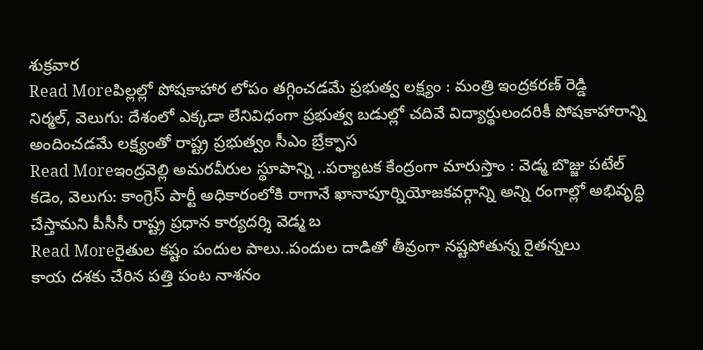శుక్రవార
Read Moreపిల్లల్లో పోషకాహార లోపం తగ్గించడమే ప్రభుత్వ లక్ష్యం : మంత్రి ఇంద్రకరణ్ రెడ్డి
నిర్మల్, వెలుగు: దేశంలో ఎక్కడా లేనివిధంగా ప్రభుత్వ బడుల్లో చదివే విద్యార్థులందరికీ పోషకాహారాన్ని అందించడమే లక్ష్యంతో రాష్ట్ర ప్రభుత్వం సీఎం బ్రేక్ఫాస
Read Moreఇంద్రవెల్లి అమరవీరుల స్థూపాన్ని ..పర్యాటక కేంద్రంగా మారుస్తాం : వెడ్మ బొజ్జు పటేల్
కడెం, వెలుగు: కాంగ్రెస్ పార్టీ అధికారంలోకి రాగానే ఖానాపూర్నియోజకవర్గాన్ని అన్ని రంగాల్లో అభివృద్ధి చేస్తామని పీసీసీ రాష్ట్ర ప్రధాన కార్యదర్శి వెడ్మ బ
Read Moreరైతుల కష్టం పందుల పాలు..పందుల దాడితో తీవ్రంగా నష్టపోతున్న రైతన్నలు
కాయ దశకు చేరిన పత్తి పంట నాశనం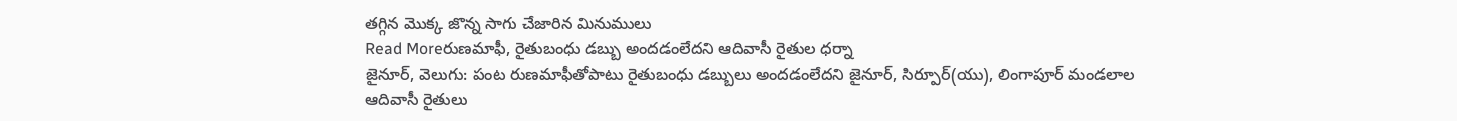తగ్గిన మొక్క జొన్న సాగు చేజారిన మినుములు
Read Moreరుణమాఫీ, రైతుబంధు డబ్బు అందడంలేదని ఆదివాసీ రైతుల ధర్నా
జైనూర్, వెలుగు: పంట రుణమాఫీతోపాటు రైతుబంధు డబ్బులు అందడంలేదని జైనూర్, సిర్పూర్(యు), లింగాపూర్ మండలాల ఆదివాసీ రైతులు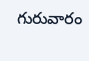గురువారం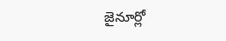జైనూర్లో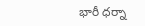భారీ ధర్నా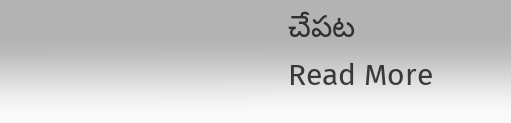చేపట
Read More